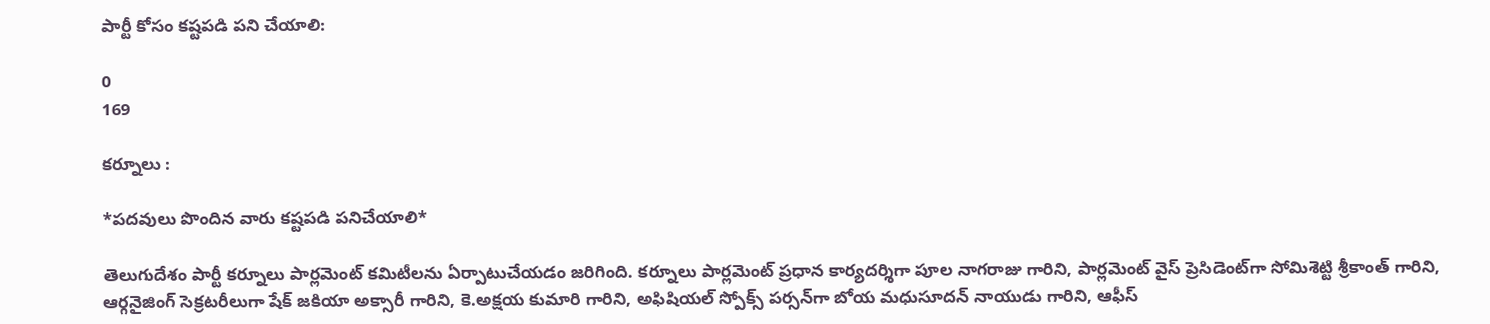పార్టీ కోసం కష్టపడి పని చేయాలి:

0
169

కర్నూలు :

*ప‌దవులు పొందిన వారు క‌ష్ట‌ప‌డి ప‌నిచేయాలి*

తెలుగుదేశం పార్టీ క‌ర్నూలు పార్ల‌మెంట్ క‌మిటీలను ఏర్పాటుచేయ‌డం జ‌రిగింది. కర్నూలు పార్ల‌మెంట్ ప్ర‌ధాన కార్య‌ద‌ర్శిగా పూల నాగ‌రాజు గారిని, పార్ల‌మెంట్ వైస్ ప్రెసిడెంట్‌గా సోమిశెట్టి శ్రీకాంత్ గారిని, ఆర్గ‌నైజింగ్ సెక్ర‌ట‌రీలుగా షేక్ జ‌కియా అక్సారీ గారిని, కె.అక్ష‌య కుమారి గారిని, అఫిషియ‌ల్ స్పోక్స్ ప‌ర్సన్‌గా బోయ మ‌ధుసూద‌న్ నాయుడు గారిని, ఆఫీస్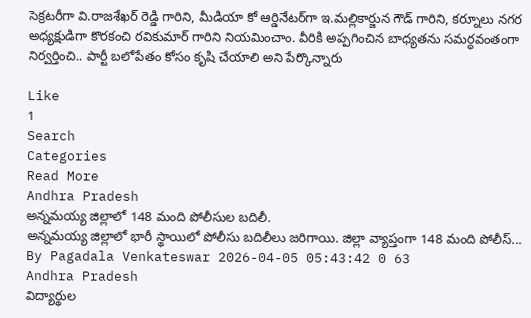సెక్ర‌ట‌రీగా వి.రాజ‌శేఖ‌ర్ రెడ్డి గారిని, మీడియా కో ఆర్డినేట‌ర్‌గా ఇ.మ‌ల్లికార్జున గౌడ్ గారిని, క‌ర్నూలు న‌గ‌ర అధ్య‌క్షుడిగా కొర‌కంచి ర‌వికుమార్ గారిని నియ‌మించాం. వీరికి అప్పగించిన బాధ్య‌త‌ను స‌మ‌ర్ధ‌వంతంగా నిర్వర్తించి.. పార్టీ బ‌లోపేతం కోసం కృషి చేయాలి అని పేర్కొన్నారు

Like
1
Search
Categories
Read More
Andhra Pradesh
అన్నమయ్య జిల్లాలో 148 మంది పోలీసుల బదిలీ.
అన్నమయ్య జిల్లాలో భారీ స్థాయిలో పోలీసు బదిలీలు జరిగాయి. జిల్లా వ్యాప్తంగా 148 మంది పోలీస్...
By Pagadala Venkateswar 2026-04-05 05:43:42 0 63
Andhra Pradesh
విద్యార్థుల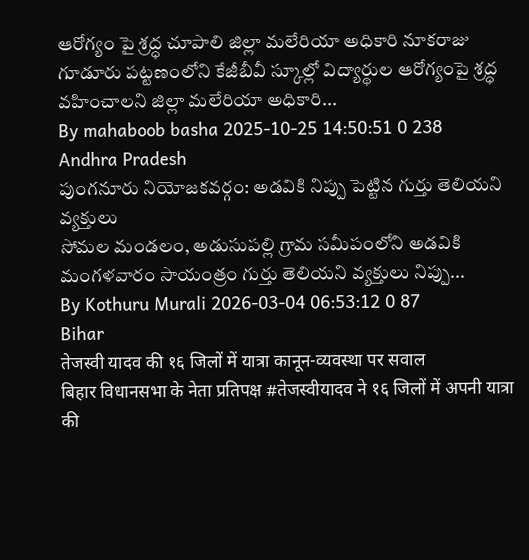ఆరోగ్యం పై శ్రద్ధ చూపాలి జిల్లా మలేరియా అధికారి నూకరాజు
గూడూరు పట్టణంలోని కేజీబీవీ స్కూల్లో విద్యార్థుల ఆరోగ్యంపై శ్రద్ధ వహించాలని జిల్లా మలేరియా అధికారి...
By mahaboob basha 2025-10-25 14:50:51 0 238
Andhra Pradesh
పుంగనూరు నియోజకవర్గం: అడవికి నిప్పు పెట్టిన గుర్తు తెలియని వ్యక్తులు
సోమల మండలం, అడుసుపల్లి గ్రామ సమీపంలోని అడవికి మంగళవారం సాయంత్రం గుర్తు తెలియని వ్యక్తులు నిప్పు...
By Kothuru Murali 2026-03-04 06:53:12 0 87
Bihar
तेजस्वी यादव की १६ जिलों में यात्रा कानून-व्यवस्था पर सवाल
बिहार विधानसभा के नेता प्रतिपक्ष #तेजस्वीयादव ने १६ जिलों में अपनी यात्रा की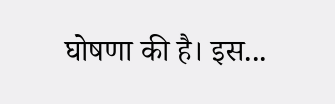घोषणा की है। इस...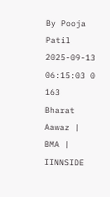By Pooja Patil 2025-09-13 06:15:03 0 163
Bharat Aawaz | BMA | IINNSIDE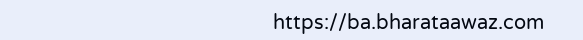https://ba.bharataawaz.com